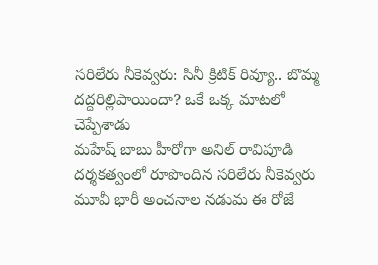సరిలేరు నీకెవ్వరు: సినీ క్రిటిక్ రివ్యూ.. బొమ్మ దద్దరిల్లిపాయిందా? ఒకే ఒక్క మాటలో చెప్పేశాడు
మహేష్ బాబు హీరోగా అనిల్ రావిపూడి దర్శకత్వంలో రూపొందిన సరిలేరు నీకెవ్వరు మూవీ భారీ అంచనాల నడుమ ఈ రోజే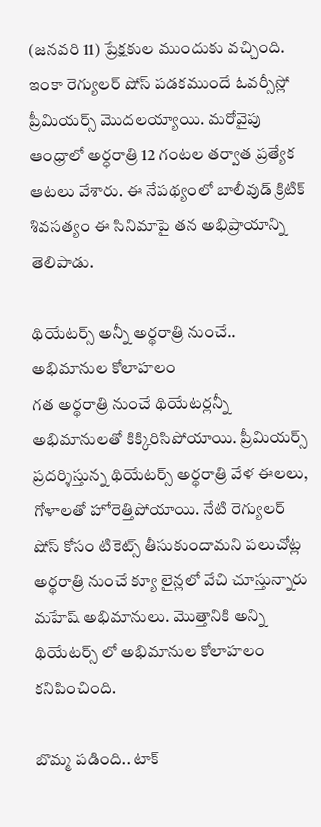(జనవరి 11) ప్రేక్షకుల ముందుకు వచ్చింది. ఇంకా రెగ్యులర్ షోస్ పడకముందే ఓవర్సీస్లో ప్రీమియర్స్ మొదలయ్యాయి. మరోవైపు ఆంధ్రాలో అర్ధరాత్రి 12 గంటల తర్వాత ప్రత్యేక ఆటలు వేశారు. ఈ నేపథ్యంలో బాలీవుడ్ క్రిటిక్ శివసత్యం ఈ సినిమాపై తన అభిప్రాయాన్ని తెలిపాడు.

థియేటర్స్ అన్నీ అర్థరాత్రి నుంచే.. అభిమానుల కోలాహలం
గత అర్థరాత్రి నుంచే థియేటర్లన్నీ అభిమానులతో కిక్కిరిసిపోయాయి. ప్రీమియర్స్ ప్రదర్శిస్తున్న థియేటర్స్ అర్థరాత్రి వేళ ఈలలు, గోళాలతో హోరెత్తిపోయాయి. నేటి రెగ్యులర్ షోస్ కోసం టికెట్స్ తీసుకుందామని పలుచోట్ల అర్థరాత్రి నుంచే క్యూ లైన్లలో వేచి చూస్తున్నారు మహేష్ అభిమానులు. మొత్తానికి అన్ని థియేటర్స్ లో అభిమానుల కోలాహలం కనిపించింది.

బొమ్మ పడింది.. టాక్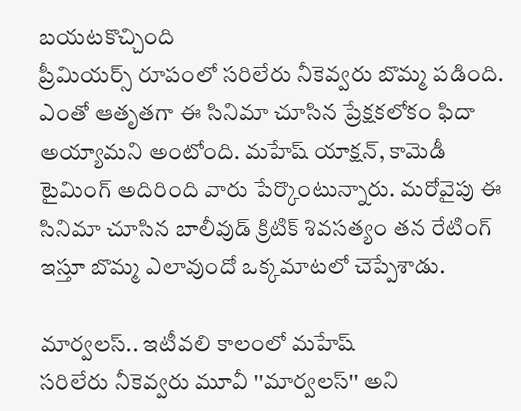బయటకొచ్చింది
ప్రీమియర్స్ రూపంలో సరిలేరు నీకెవ్వరు బొమ్మ పడింది. ఎంతో ఆతృతగా ఈ సినిమా చూసిన ప్రేక్షకలోకం ఫిదా అయ్యామని అంటోంది. మహేష్ యాక్షన్, కామెడీ టైమింగ్ అదిరింది వారు పేర్కొంటున్నారు. మరోవైపు ఈ సినిమా చూసిన బాలీవుడ్ క్రిటిక్ శివసత్యం తన రేటింగ్ ఇస్తూ బొమ్మ ఎలావుందో ఒక్కమాటలో చెప్పేశాడు.

మార్వలస్.. ఇటీవలి కాలంలో మహేష్
సరిలేరు నీకెవ్వరు మూవీ ''మార్వలస్'' అని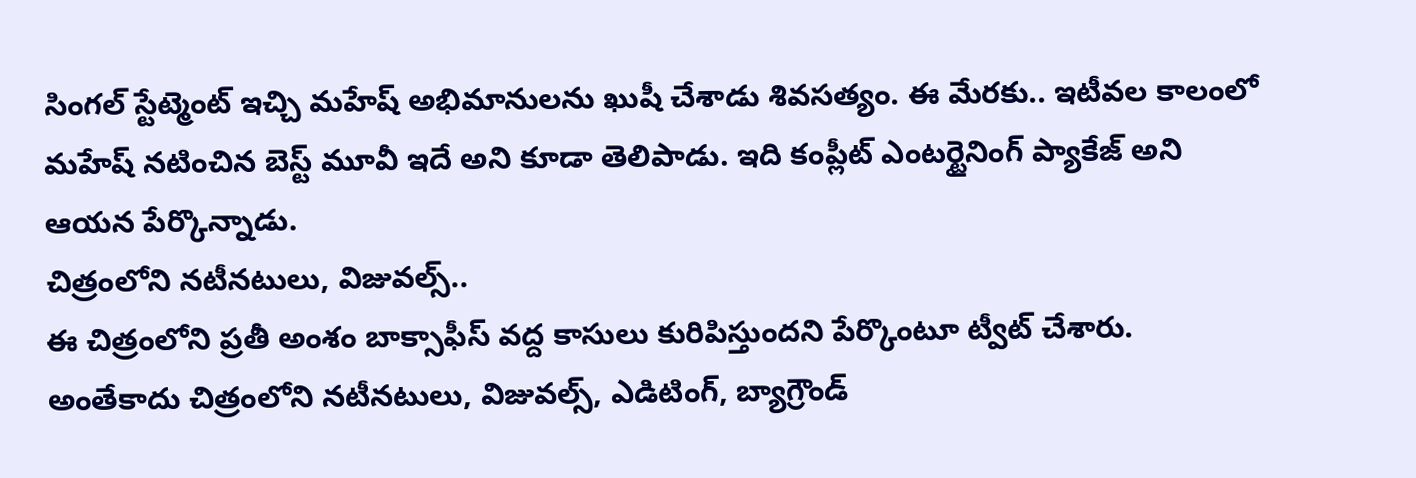సింగల్ స్టేట్మెంట్ ఇచ్చి మహేష్ అభిమానులను ఖుషీ చేశాడు శివసత్యం. ఈ మేరకు.. ఇటీవల కాలంలో మహేష్ నటించిన బెస్ట్ మూవీ ఇదే అని కూడా తెలిపాడు. ఇది కంప్లీట్ ఎంటర్టైనింగ్ ప్యాకేజ్ అని ఆయన పేర్కొన్నాడు.
చిత్రంలోని నటీనటులు, విజువల్స్..
ఈ చిత్రంలోని ప్రతీ అంశం బాక్సాఫీస్ వద్ద కాసులు కురిపిస్తుందని పేర్కొంటూ ట్వీట్ చేశారు. అంతేకాదు చిత్రంలోని నటీనటులు, విజువల్స్, ఎడిటింగ్, బ్యాగ్రౌండ్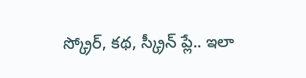స్క్రోర్, కథ, స్క్రీన్ ప్లే.. ఇలా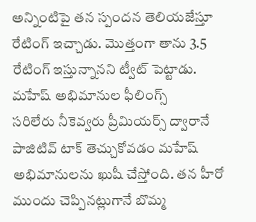అన్నింటిపై తన స్పందన తెలియజేస్తూ రేటింగ్ ఇచ్చాడు. మొత్తంగా తాను 3.5 రేటింగ్ ఇస్తున్నానని ట్వీట్ పెట్టాడు.
మహేష్ అభిమానుల ఫీలింగ్స్
సరిలేరు నీకెవ్వరు ప్రీమియర్స్ ద్వారానే పాజిటివ్ టాక్ తెచ్చుకోవడం మహేష్ అభిమానులను ఖుషీ చేస్తోంది. తన హీరో ముందు చెప్పినట్లుగానే బొమ్మ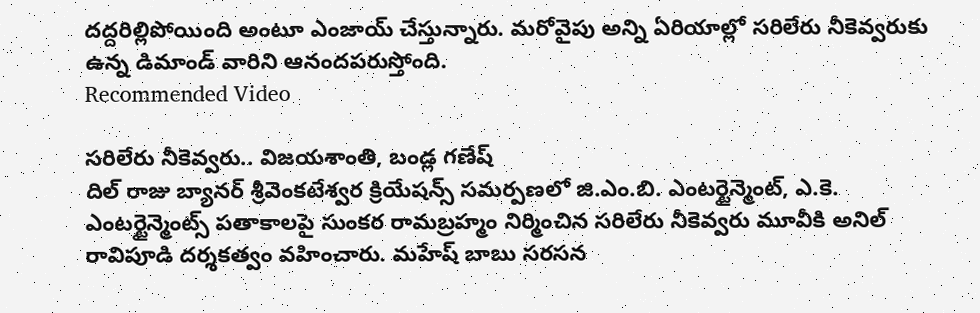దద్దరిల్లిపోయింది అంటూ ఎంజాయ్ చేస్తున్నారు. మరోవైపు అన్ని ఏరియాల్లో సరిలేరు నీకెవ్వరుకు ఉన్న డిమాండ్ వారిని ఆనందపరుస్తోంది.
Recommended Video

సరిలేరు నీకెవ్వరు.. విజయశాంతి, బండ్ల గణేష్
దిల్ రాజు బ్యానర్ శ్రీవెంకటేశ్వర క్రియేషన్స్ సమర్పణలో జి.ఎం.బి. ఎంటర్టైన్మెంట్, ఎ.కె. ఎంటర్టైన్మెంట్స్ పతాకాలపై సుంకర రామబ్రహ్మం నిర్మించిన సరిలేరు నీకెవ్వరు మూవీకి అనిల్ రావిపూడి దర్శకత్వం వహించారు. మహేష్ బాబు సరసన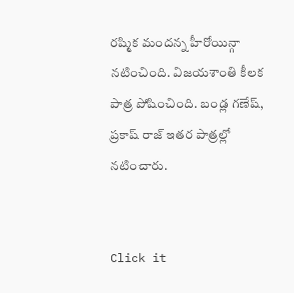రష్మిక మందన్న హీరోయిన్గా నటించింది. విజయశాంతి కీలక పాత్ర పోషించింది. బండ్ల గణేష్, ప్రకాష్ రాజ్ ఇతర పాత్రల్లో నటించారు.


Click it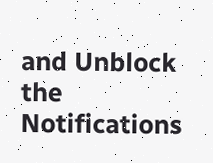and Unblock the Notifications